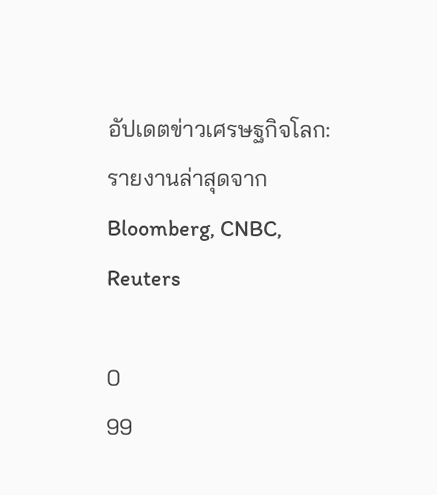อัปเดตข่าวเศรษฐกิจโลก: รายงานล่าสุดจาก Bloomberg, CNBC, Reuters

0
99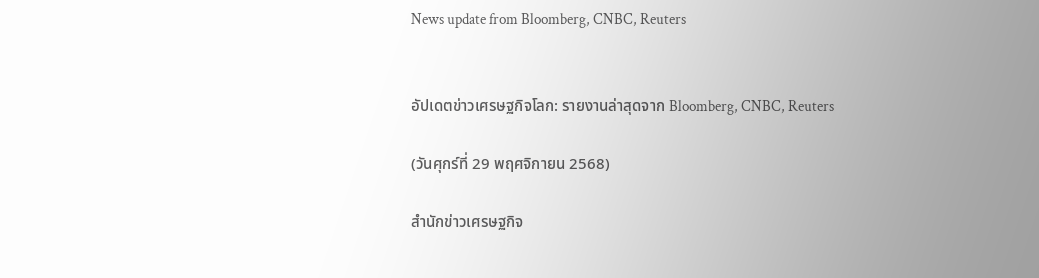News update from Bloomberg, CNBC, Reuters


อัปเดตข่าวเศรษฐกิจโลก: รายงานล่าสุดจาก Bloomberg, CNBC, Reuters

(วันศุกร์ที่ 29 พฤศจิกายน 2568)

สำนักข่าวเศรษฐกิจ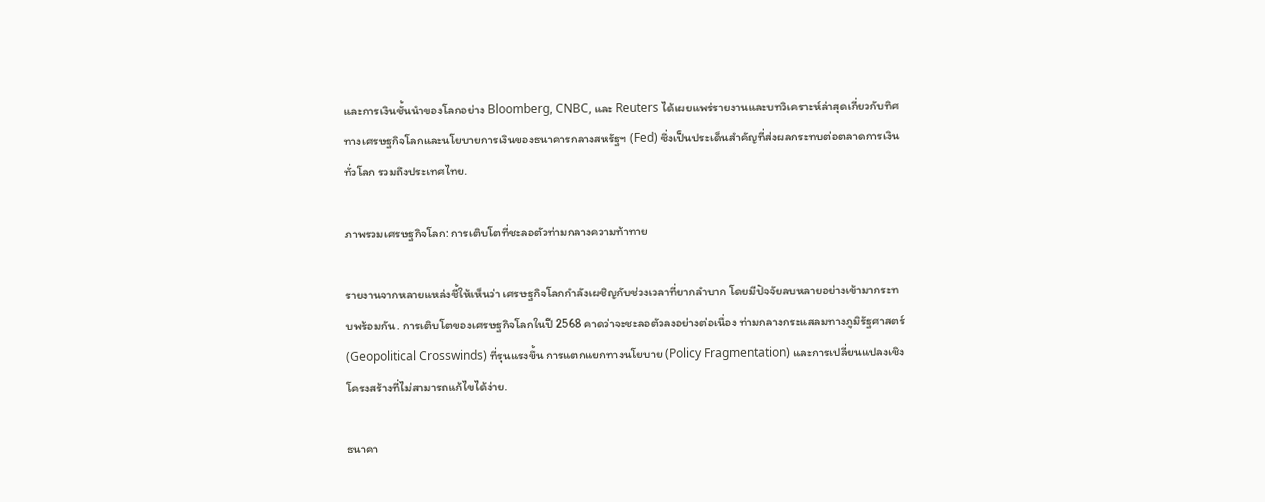และการเงินชั้นนำของโลกอย่าง Bloomberg, CNBC, และ Reuters ได้เผยแพร่รายงานและบทวิเคราะห์ล่าสุดเกี่ยวกับทิศทางเศรษฐกิจโลกและนโยบายการเงินของธนาคารกลางสหรัฐฯ (Fed) ซึ่งเป็นประเด็นสำคัญที่ส่งผลกระทบต่อตลาดการเงินทั่วโลก รวมถึงประเทศไทย.

ภาพรวมเศรษฐกิจโลก: การเติบโตที่ชะลอตัวท่ามกลางความท้าทาย

รายงานจากหลายแหล่งชี้ให้เห็นว่า เศรษฐกิจโลกกำลังเผชิญกับช่วงเวลาที่ยากลำบาก โดยมีปัจจัยลบหลายอย่างเข้ามากระทบพร้อมกัน. การเติบโตของเศรษฐกิจโลกในปี 2568 คาดว่าจะชะลอตัวลงอย่างต่อเนื่อง ท่ามกลางกระแสลมทางภูมิรัฐศาสตร์ (Geopolitical Crosswinds) ที่รุนแรงขึ้น การแตกแยกทางนโยบาย (Policy Fragmentation) และการเปลี่ยนแปลงเชิงโครงสร้างที่ไม่สามารถแก้ไขได้ง่าย.

ธนาคา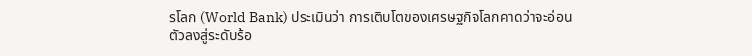รโลก (World Bank) ประเมินว่า การเติบโตของเศรษฐกิจโลกคาดว่าจะอ่อนตัวลงสู่ระดับร้อ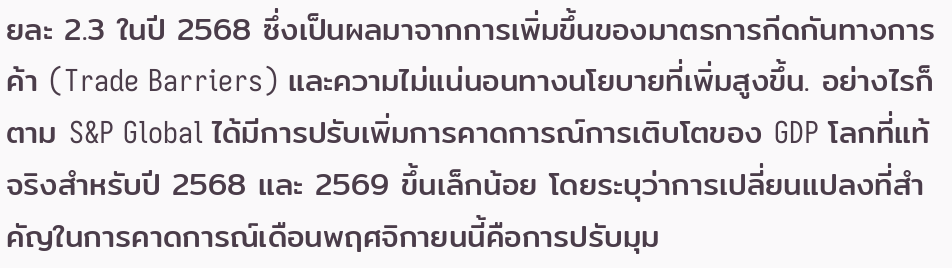ยละ 2.3 ในปี 2568 ซึ่งเป็นผลมาจากการเพิ่มขึ้นของมาตรการกีดกันทางการค้า (Trade Barriers) และความไม่แน่นอนทางนโยบายที่เพิ่มสูงขึ้น. อย่างไรก็ตาม S&P Global ได้มีการปรับเพิ่มการคาดการณ์การเติบโตของ GDP โลกที่แท้จริงสำหรับปี 2568 และ 2569 ขึ้นเล็กน้อย โดยระบุว่าการเปลี่ยนแปลงที่สำคัญในการคาดการณ์เดือนพฤศจิกายนนี้คือการปรับมุม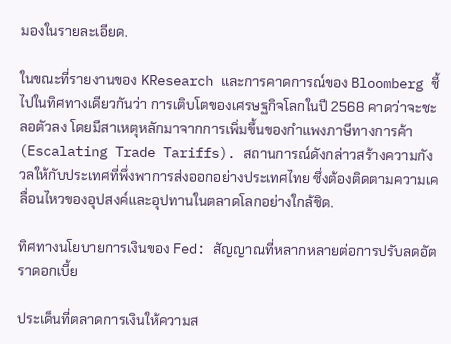มองในรายละเอียด.

ในขณะที่รายงานของ KResearch และการคาดการณ์ของ Bloomberg ชี้ไปในทิศทางเดียวกันว่า การเติบโตของเศรษฐกิจโลกในปี 2568 คาดว่าจะชะลอตัวลง โดยมีสาเหตุหลักมาจากการเพิ่มขึ้นของกำแพงภาษีทางการค้า (Escalating Trade Tariffs). สถานการณ์ดังกล่าวสร้างความกังวลให้กับประเทศที่พึ่งพาการส่งออกอย่างประเทศไทย ซึ่งต้องติดตามความเคลื่อนไหวของอุปสงค์และอุปทานในตลาดโลกอย่างใกล้ชิด.

ทิศทางนโยบายการเงินของ Fed: สัญญาณที่หลากหลายต่อการปรับลดอัตราดอกเบี้ย

ประเด็นที่ตลาดการเงินให้ความส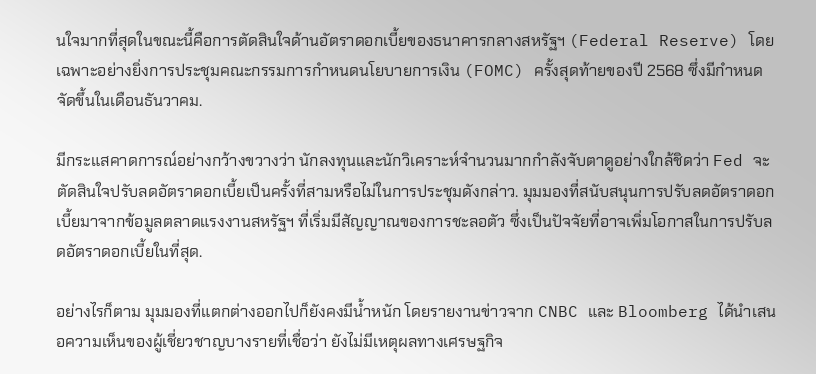นใจมากที่สุดในขณะนี้คือการตัดสินใจด้านอัตราดอกเบี้ยของธนาคารกลางสหรัฐฯ (Federal Reserve) โดยเฉพาะอย่างยิ่งการประชุมคณะกรรมการกำหนดนโยบายการเงิน (FOMC) ครั้งสุดท้ายของปี 2568 ซึ่งมีกำหนดจัดขึ้นในเดือนธันวาคม.

มีกระแสคาดการณ์อย่างกว้างขวางว่า นักลงทุนและนักวิเคราะห์จำนวนมากกำลังจับตาดูอย่างใกล้ชิดว่า Fed จะตัดสินใจปรับลดอัตราดอกเบี้ยเป็นครั้งที่สามหรือไม่ในการประชุมดังกล่าว. มุมมองที่สนับสนุนการปรับลดอัตราดอกเบี้ยมาจากข้อมูลตลาดแรงงานสหรัฐฯ ที่เริ่มมีสัญญาณของการชะลอตัว ซึ่งเป็นปัจจัยที่อาจเพิ่มโอกาสในการปรับลดอัตราดอกเบี้ยในที่สุด.

อย่างไรก็ตาม มุมมองที่แตกต่างออกไปก็ยังคงมีน้ำหนัก โดยรายงานข่าวจาก CNBC และ Bloomberg ได้นำเสนอความเห็นของผู้เชี่ยวชาญบางรายที่เชื่อว่า ยังไม่มีเหตุผลทางเศรษฐกิจ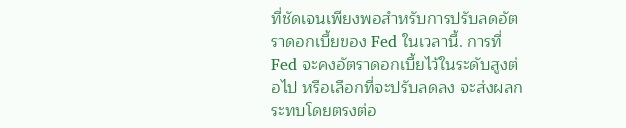ที่ชัดเจนเพียงพอสำหรับการปรับลดอัตราดอกเบี้ยของ Fed ในเวลานี้. การที่ Fed จะคงอัตราดอกเบี้ยไว้ในระดับสูงต่อไป หรือเลือกที่จะปรับลดลง จะส่งผลกระทบโดยตรงต่อ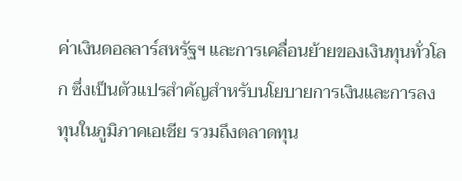ค่าเงินดอลลาร์สหรัฐฯ และการเคลื่อนย้ายของเงินทุนทั่วโลก ซึ่งเป็นตัวแปรสำคัญสำหรับนโยบายการเงินและการลงทุนในภูมิภาคเอเชีย รวมถึงตลาดทุน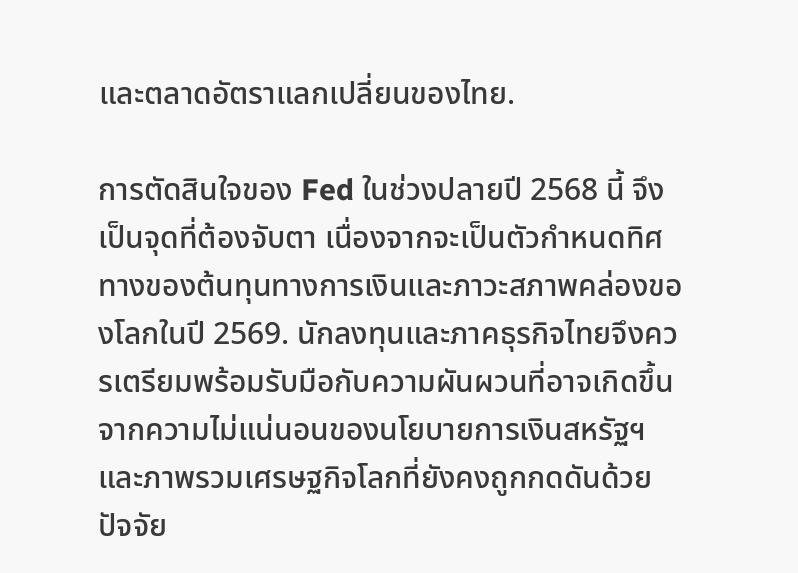และตลาดอัตราแลกเปลี่ยนของไทย.

การตัดสินใจของ Fed ในช่วงปลายปี 2568 นี้ จึงเป็นจุดที่ต้องจับตา เนื่องจากจะเป็นตัวกำหนดทิศทางของต้นทุนทางการเงินและภาวะสภาพคล่องของโลกในปี 2569. นักลงทุนและภาคธุรกิจไทยจึงควรเตรียมพร้อมรับมือกับความผันผวนที่อาจเกิดขึ้นจากความไม่แน่นอนของนโยบายการเงินสหรัฐฯ และภาพรวมเศรษฐกิจโลกที่ยังคงถูกกดดันด้วยปัจจัย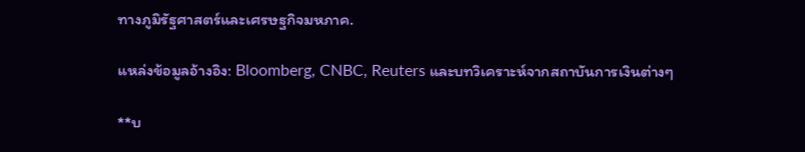ทางภูมิรัฐศาสตร์และเศรษฐกิจมหภาค.

แหล่งข้อมูลอ้างอิง: Bloomberg, CNBC, Reuters และบทวิเคราะห์จากสถาบันการเงินต่างๆ

**บ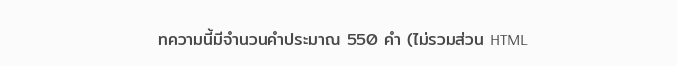ทความนี้มีจำนวนคำประมาณ 550 คำ (ไม่รวมส่วน HTML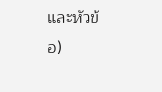และหัวข้อ)